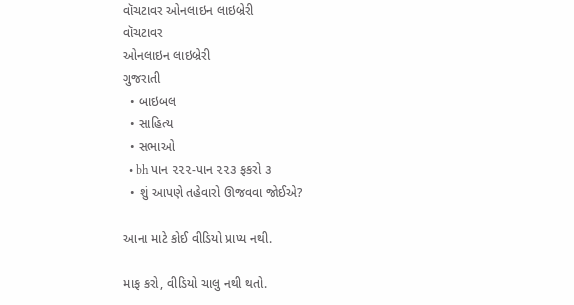વૉચટાવર ઓનલાઇન લાઇબ્રેરી
વૉચટાવર
ઓનલાઇન લાઇબ્રેરી
ગુજરાતી
  • બાઇબલ
  • સાહિત્ય
  • સભાઓ
  • bh પાન ૨૨૨-પાન ૨૨૩ ફકરો ૩
  • શું આપણે તહેવારો ઊજવવા જોઈએ?

આના માટે કોઈ વીડિયો પ્રાપ્ય નથી.

માફ કરો, વીડિયો ચાલુ નથી થતો.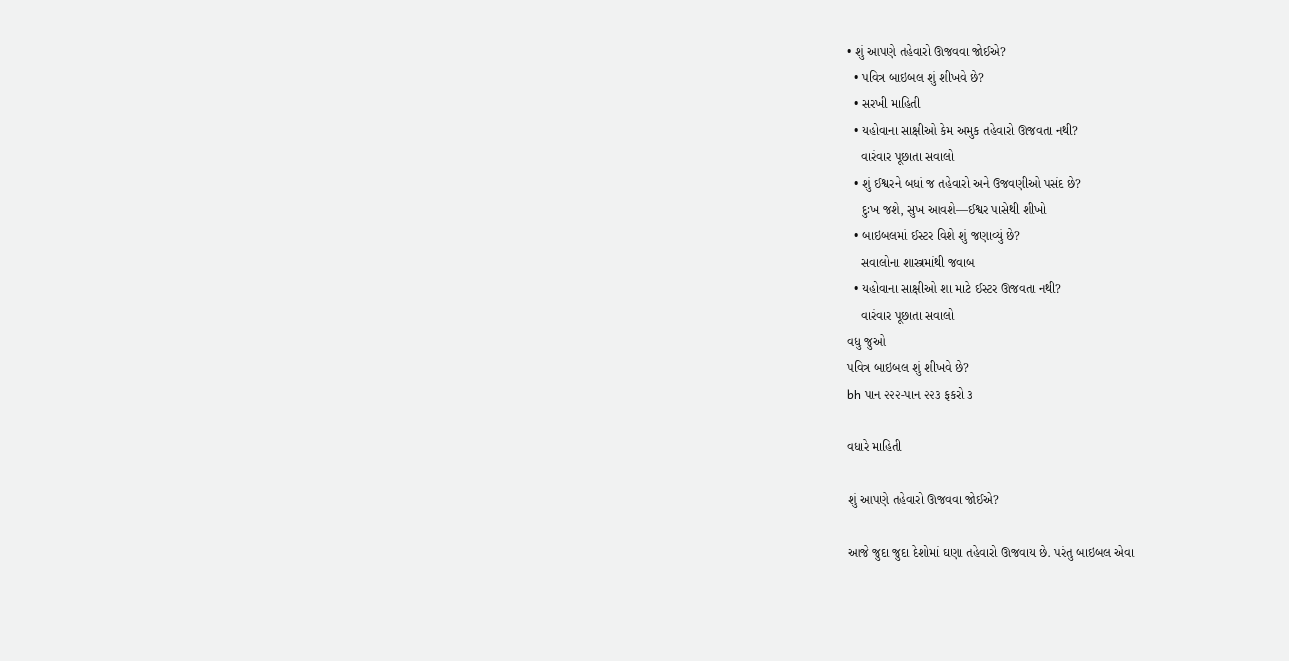• શું આપણે તહેવારો ઊજવવા જોઈએ?
  • પવિત્ર બાઇબલ શું શીખવે છે?
  • સરખી માહિતી
  • યહોવાના સાક્ષીઓ કેમ અમુક તહેવારો ઊજવતા નથી?
    વારંવાર પૂછાતા સવાલો
  • શું ઈશ્વરને બધાં જ તહેવારો અને ઉજવણીઓ પસંદ છે?
    દુઃખ જશે, સુખ આવશે—ઈશ્વર પાસેથી શીખો
  • બાઇબલમાં ઈસ્ટર વિશે શું જણાવ્યું છે?
    સવાલોના શાસ્ત્રમાંથી જવાબ
  • યહોવાના સાક્ષીઓ શા માટે ઈસ્ટર ઊજવતા નથી?
    વારંવાર પૂછાતા સવાલો
વધુ જુઓ
પવિત્ર બાઇબલ શું શીખવે છે?
bh પાન ૨૨૨-પાન ૨૨૩ ફકરો ૩

વધારે માહિતી

શું આપણે તહેવારો ઊજવવા જોઈએ?

આજે જુદા જુદા દેશોમાં ઘણા તહેવારો ઊજવાય છે. પરંતુ બાઇબલ એવા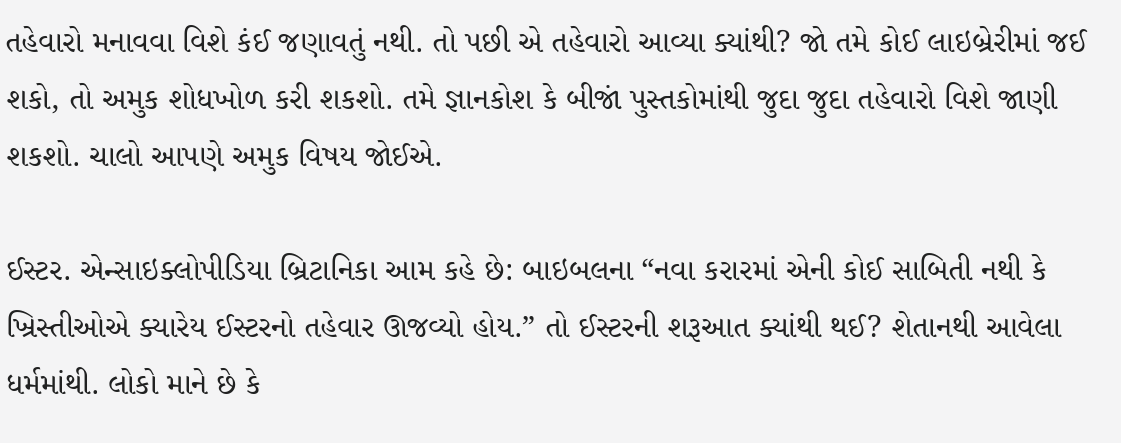તહેવારો મનાવવા વિશે કંઈ જણાવતું નથી. તો પછી એ તહેવારો આવ્યા ક્યાંથી? જો તમે કોઈ લાઇબ્રેરીમાં જઈ શકો, તો અમુક શોધખોળ કરી શકશો. તમે જ્ઞાનકોશ કે બીજાં પુસ્તકોમાંથી જુદા જુદા તહેવારો વિશે જાણી શકશો. ચાલો આપણે અમુક વિષય જોઈએ.

ઈસ્ટર. એન્સાઇક્લોપીડિયા બ્રિટાનિકા આમ કહે છે: બાઇબલના “નવા કરારમાં એની કોઈ સાબિતી નથી કે ખ્રિસ્તીઓએ ક્યારેય ઈસ્ટરનો તહેવાર ઊજવ્યો હોય.” તો ઈસ્ટરની શરૂઆત ક્યાંથી થઈ? શેતાનથી આવેલા ધર્મમાંથી. લોકો માને છે કે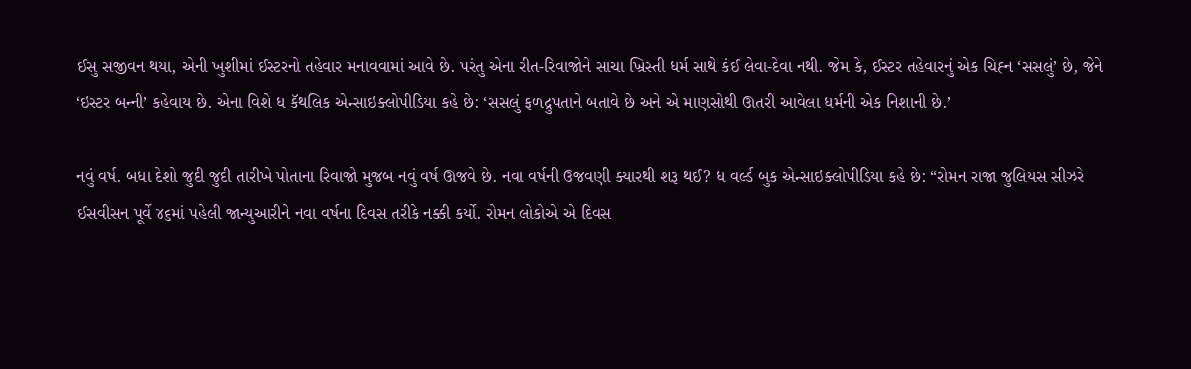ઈસુ સજીવન થયા, એની ખુશીમાં ઈસ્ટરનો તહેવાર મનાવવામાં આવે છે. પરંતુ એના રીત-રિવાજોને સાચા ખ્રિસ્તી ધર્મ સાથે કંઈ લેવા-દેવા નથી. જેમ કે, ઈસ્ટર તહેવારનું એક ચિહ્‍ન ‘સસલું’ છે, જેને ‘ઇસ્ટર બન્‍ની’ કહેવાય છે. એના વિશે ધ કૅથલિક એન્સાઇક્લોપીડિયા કહે છે: ‘સસલું ફળદ્રુપતાને બતાવે છે અને એ માણસોથી ઊતરી આવેલા ધર્મની એક નિશાની છે.’

નવું વર્ષ. બધા દેશો જુદી જુદી તારીખે પોતાના રિવાજો મુજબ નવું વર્ષ ઊજવે છે. નવા વર્ષની ઉજવણી ક્યારથી શરૂ થઈ? ધ વર્લ્ડ બુક એન્સાઇક્લોપીડિયા કહે છે: “રોમન રાજા જુલિયસ સીઝરે ઈસવીસન પૂર્વે ૪૬માં પહેલી જાન્યુઆરીને નવા વર્ષના દિવસ તરીકે નક્કી કર્યો. રોમન લોકોએ એ દિવસ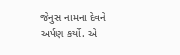જેનુસ નામના દેવને અર્પણ કર્યો. એ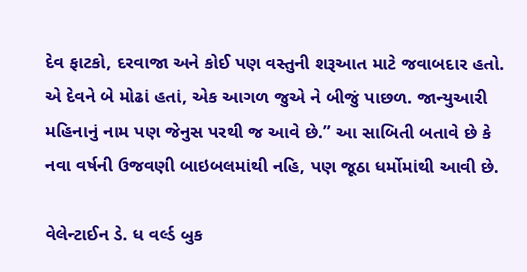દેવ ફાટકો, દરવાજા અને કોઈ પણ વસ્તુની શરૂઆત માટે જવાબદાર હતો. એ દેવને બે મોઢાં હતાં, એક આગળ જુએ ને બીજું પાછળ. જાન્યુઆરી મહિનાનું નામ પણ જેનુસ પરથી જ આવે છે.” આ સાબિતી બતાવે છે કે નવા વર્ષની ઉજવણી બાઇબલમાંથી નહિ, પણ જૂઠા ધર્મોમાંથી આવી છે.

વેલેન્ટાઈન ડે. ધ વર્લ્ડ બુક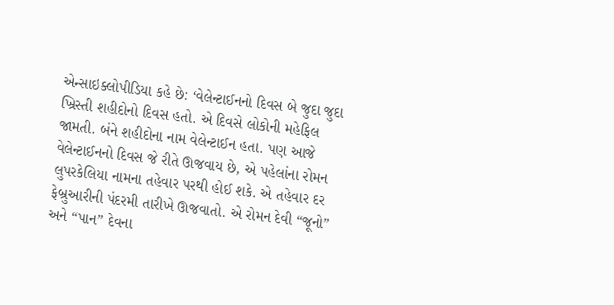એન્સાઇક્લોપીડિયા કહે છે: ‘વેલેન્ટાઈનનો દિવસ બે જુદા જુદા ખ્રિસ્તી શહીદોનો દિવસ હતો. એ દિવસે લોકોની મહેફિલ જામતી. બંને શહીદોના નામ વેલેન્ટાઈન હતા. પણ આજે વેલેન્ટાઈનનો દિવસ જે રીતે ઊજવાય છે, એ પહેલાંના રોમન લુપરકેલિયા નામના તહેવાર પરથી હોઈ શકે. એ તહેવાર દર ફેબ્રુઆરીની પંદરમી તારીખે ઊજવાતો. એ રોમન દેવી “જૂનો” અને “પાન” દેવના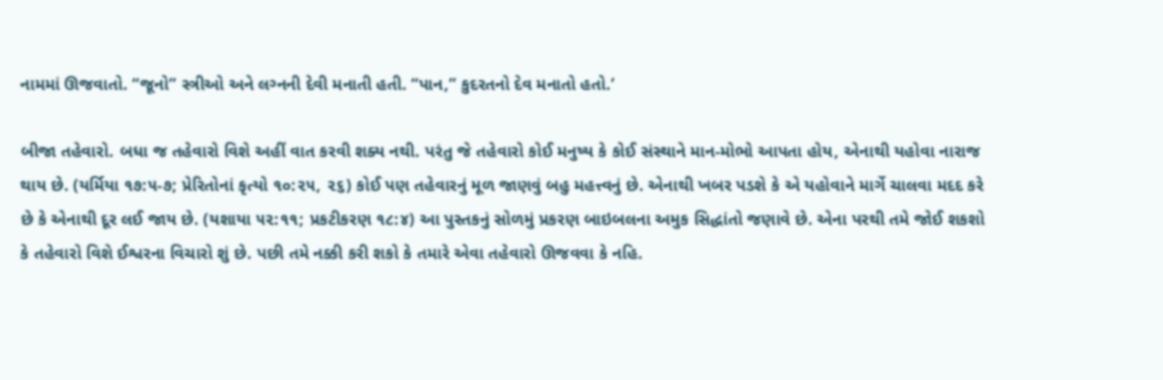નામમાં ઊજવાતો. “જૂનો” સ્ત્રીઓ અને લગ્‍નની દેવી મનાતી હતી. “પાન,” કુદરતનો દેવ મનાતો હતો.’

બીજા તહેવારો. બધા જ તહેવારો વિશે અહીં વાત કરવી શક્ય નથી. પરંતુ જે તહેવારો કોઈ મનુષ્ય કે કોઈ સંસ્થાને માન-મોભો આપતા હોય, એનાથી યહોવા નારાજ થાય છે. (યર્મિયા ૧૭:૫-૭; પ્રેરિતોનાં કૃત્યો ૧૦:૨૫, ૨૬) કોઈ પણ તહેવારનું મૂળ જાણવું બહુ મહત્ત્વનું છે. એનાથી ખબર પડશે કે એ યહોવાને માર્ગે ચાલવા મદદ કરે છે કે એનાથી દૂર લઈ જાય છે. (યશાયા ૫૨:૧૧; પ્રકટીકરણ ૧૮:૪) આ પુસ્તકનું સોળમું પ્રકરણ બાઇબલના અમુક સિદ્ધાંતો જણાવે છે. એના પરથી તમે જોઈ શકશો કે તહેવારો વિશે ઈશ્વરના વિચારો શું છે. પછી તમે નક્કી કરી શકો કે તમારે એવા તહેવારો ઊજવવા કે નહિ.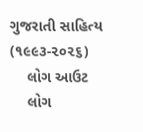ગુજરાતી સાહિત્ય (૧૯૯૩-૨૦૨૬)
    લોગ આઉટ
    લોગ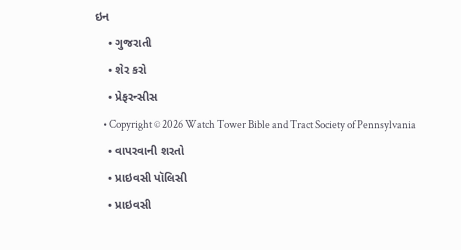ઇન
    • ગુજરાતી
    • શેર કરો
    • પ્રેફરન્સીસ
    • Copyright © 2026 Watch Tower Bible and Tract Society of Pennsylvania
    • વાપરવાની શરતો
    • પ્રાઇવસી પૉલિસી
    • પ્રાઇવસી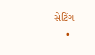સેટિંગ
    •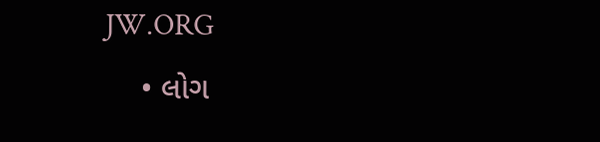JW.ORG
    • લોગ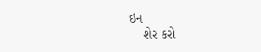ઇન
    શેર કરો